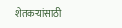शेतकऱ्यांसाठी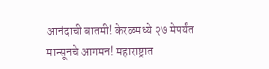आनंदाची बातमी! केरळमध्ये २७ मेपर्यंत मान्सूनचे आगमन! महाराष्ट्रात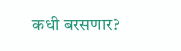कधी बरसणार?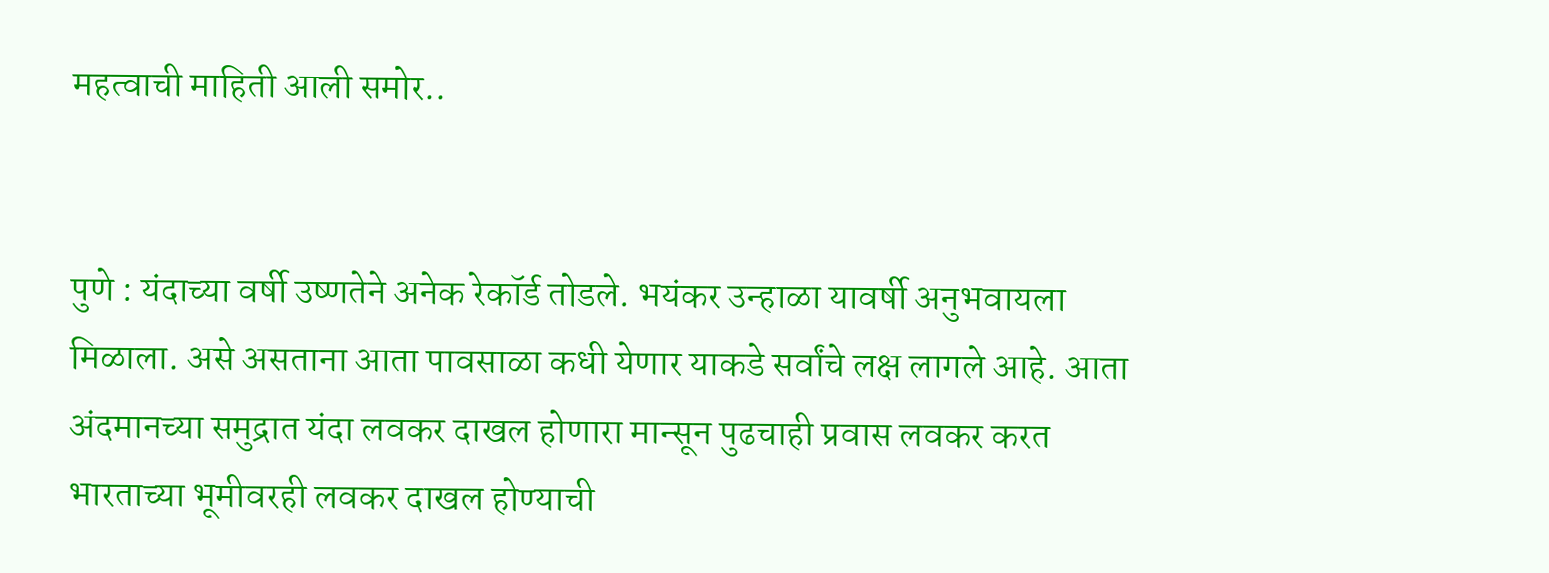महत्वाची माहिती आली समोर..


पुणे : यंदाच्या वर्षी उष्णतेने अनेक रेकॉर्ड तोडले. भयंकर उन्हाळा यावर्षी अनुभवायला मिळाला. असे असताना आता पावसाळा कधी येणार याकडे सर्वांचे लक्ष लागले आहे. आता अंदमानच्या समुद्रात यंदा लवकर दाखल होणारा मान्सून पुढचाही प्रवास लवकर करत भारताच्या भूमीवरही लवकर दाखल होण्याची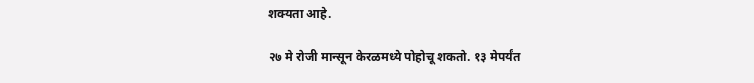शक्यता आहे.

२७ मे रोजी मान्सून केरळमध्ये पोहोचू शकतो. १३ मेपर्यंत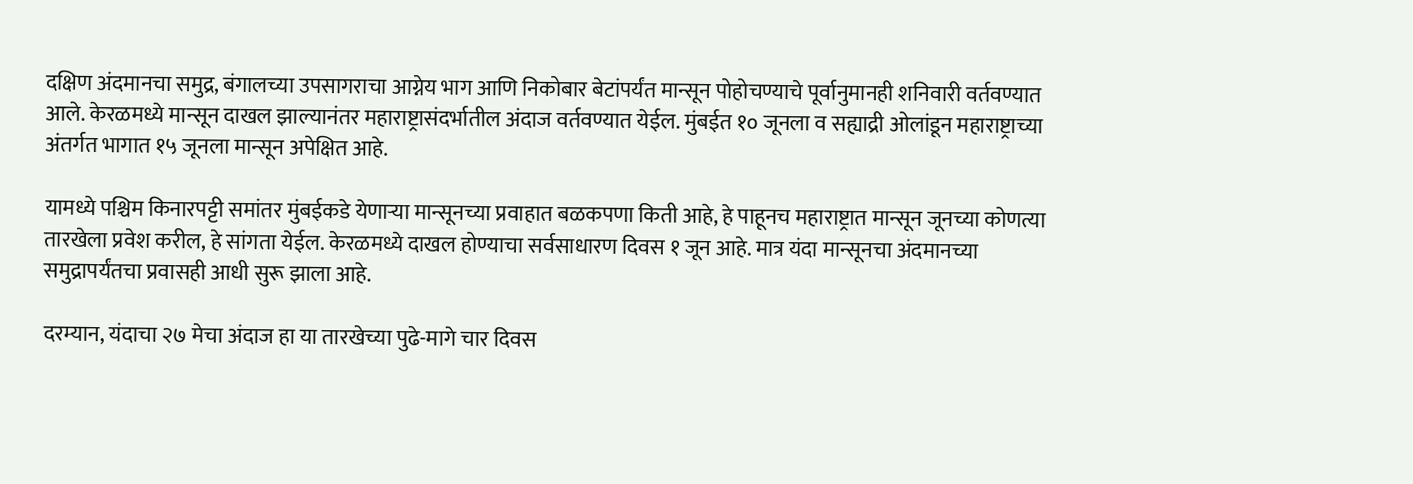दक्षिण अंदमानचा समुद्र, बंगालच्या उपसागराचा आग्नेय भाग आणि निकोबार बेटांपर्यंत मान्सून पोहोचण्याचे पूर्वानुमानही शनिवारी वर्तवण्यात आले. केरळमध्ये मान्सून दाखल झाल्यानंतर महाराष्ट्रासंदर्भातील अंदाज वर्तवण्यात येईल. मुंबईत १० जूनला व सह्याद्री ओलांडून महाराष्ट्राच्या अंतर्गत भागात १५ जूनला मान्सून अपेक्षित आहे.

यामध्ये पश्चिम किनारपट्टी समांतर मुंबईकडे येणाऱ्या मान्सूनच्या प्रवाहात बळकपणा किती आहे, हे पाहूनच महाराष्ट्रात मान्सून जूनच्या कोणत्या तारखेला प्रवेश करील, हे सांगता येईल. केरळमध्ये दाखल होण्याचा सर्वसाधारण दिवस १ जून आहे. मात्र यंदा मान्सूनचा अंदमानच्या समुद्रापर्यंतचा प्रवासही आधी सुरू झाला आहे.

दरम्यान, यंदाचा २७ मेचा अंदाज हा या तारखेच्या पुढे-मागे चार दिवस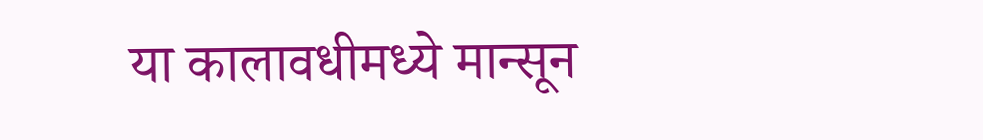या कालावधीमध्ये मान्सून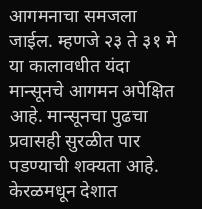आगमनाचा समजला जाईल. म्हणजे २३ ते ३१ मे या कालावधीत यंदा मान्सूनचे आगमन अपेक्षित आहे. मान्सूनचा पुढचा प्रवासही सुरळीत पार पडण्याची शक्यता आहे. केरळमधून देशात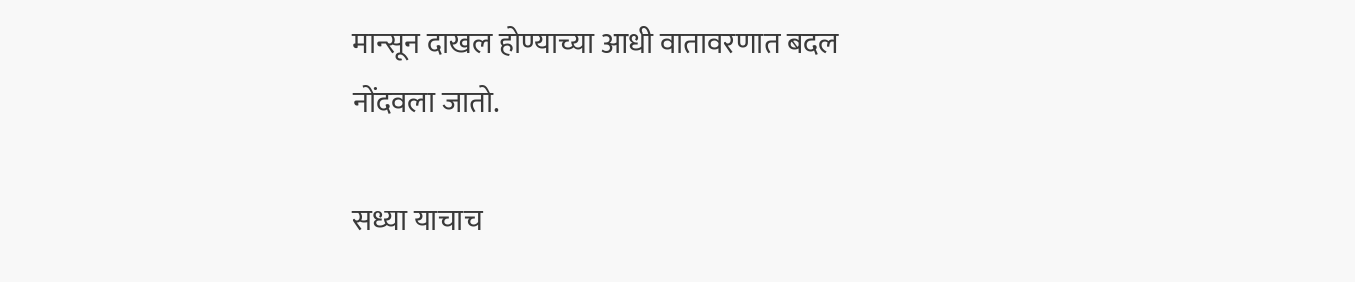मान्सून दाखल होण्याच्या आधी वातावरणात बदल नोंदवला जातो.

सध्या याचाच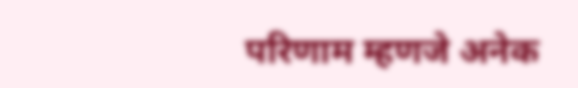परिणाम म्हणजे अनेक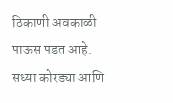ठिकाणी अवकाळी पाऊस पडत आहे. सध्या कोरड्या आणि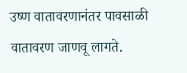उष्ण वातावरणानंतर पावसाळी वातावरण जाणवू लागते.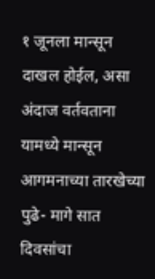१ जूनला मान्सून दाखल होईल, असा अंदाज वर्तवताना यामध्ये मान्सून आगमनाच्या तारखेच्या पुढे- मागे सात दिवसांचा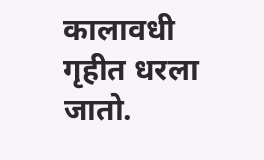कालावधी गृहीत धरला जातो.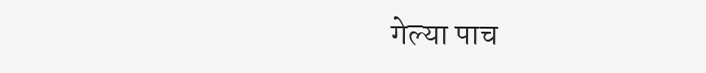गेल्या पाच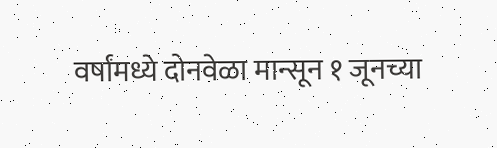वर्षांमध्ये दोनवेळा मान्सून १ जूनच्या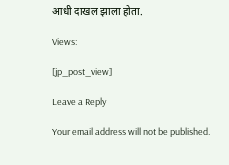आधी दाखल झाला होता.

Views:

[jp_post_view]

Leave a Reply

Your email address will not be published.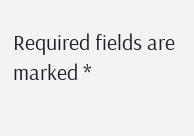Required fields are marked *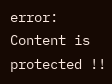error: Content is protected !!